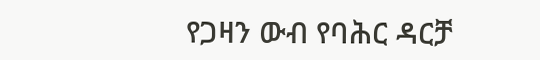የጋዛን ውብ የባሕር ዳርቻ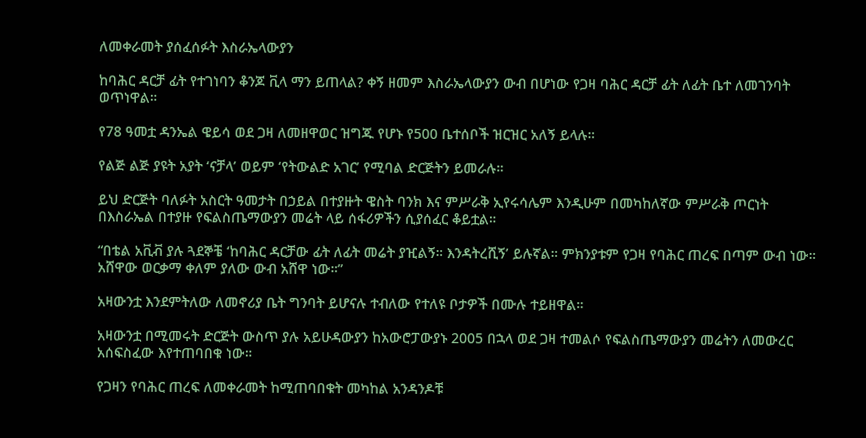ለመቀራመት ያሰፈሰፉት እስራኤላውያን

ከባሕር ዳርቻ ፊት የተገነባን ቆንጆ ቪላ ማን ይጠላል? ቀኝ ዘመም እስራኤላውያን ውብ በሆነው የጋዛ ባሕር ዳርቻ ፊት ለፊት ቤተ ለመገንባት ወጥነዋል።

የ78 ዓመቷ ዳንኤል ዌይሳ ወደ ጋዛ ለመዘዋወር ዝግጁ የሆኑ የ500 ቤተሰቦች ዝርዝር አለኝ ይላሉ።

የልጅ ልጅ ያዩት አያት ‘ናቻላ’ ወይም ‘የትውልድ አገር’ የሚባል ድርጅትን ይመራሉ።

ይህ ድርጅት ባለፉት አስርት ዓመታት በኃይል በተያዙት ዌስት ባንክ እና ምሥራቅ ኢየሩሳሌም እንዲሁም በመካከለኛው ምሥራቅ ጦርነት በእስራኤል በተያዙ የፍልስጤማውያን መሬት ላይ ሰፋሪዎችን ሲያሰፈር ቆይቷል።

“በቴል አቪቭ ያሉ ጓደኞቼ ‘ከባሕር ዳርቻው ፊት ለፊት መሬት ያዢልኝ። እንዳትረሺኝ’ ይሉኛል። ምክንያቱም የጋዛ የባሕር ጠረፍ በጣም ውብ ነው። አሸዋው ወርቃማ ቀለም ያለው ውብ አሸዋ ነው።”

አዛውንቷ እንደምትለው ለመኖሪያ ቤት ግንባት ይሆናሉ ተብለው የተለዩ ቦታዎች በሙሉ ተይዘዋል።

አዛውንቷ በሚመሩት ድርጅት ውስጥ ያሉ አይሁዳውያን ከአውሮፓውያኑ 2005 በኋላ ወደ ጋዛ ተመልሶ የፍልስጤማውያን መሬትን ለመውረር አሰፍስፈው እየተጠባበቁ ነው።

የጋዛን የባሕር ጠረፍ ለመቀራመት ከሚጠባበቁት መካከል አንዳንዶቹ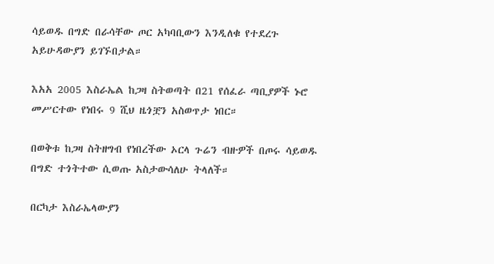ሳይወዱ በግድ በራሳቸው ጦር አካባቢውን እንዲለቁ የተደረጉ አይሁዳውያን ይገኙበታል።

እአአ 2005 እስራኤል ከጋዛ ስትወጣት በ21 የሰፈራ ጣቢያዎች ኑሮ መሥርተው የነበሩ 9 ሺህ ዜጎቿን አስወጥታ ነበር።

በወቅቱ ከጋዛ ስትዘግብ የነበረችው ኦርላ ጉሬን ብዙዎች በጦሩ ሳይወዱ በግድ ተጎትተው ሲወጡ አስታውሳለሁ ትላለች።

በርካታ እስራኤላውያን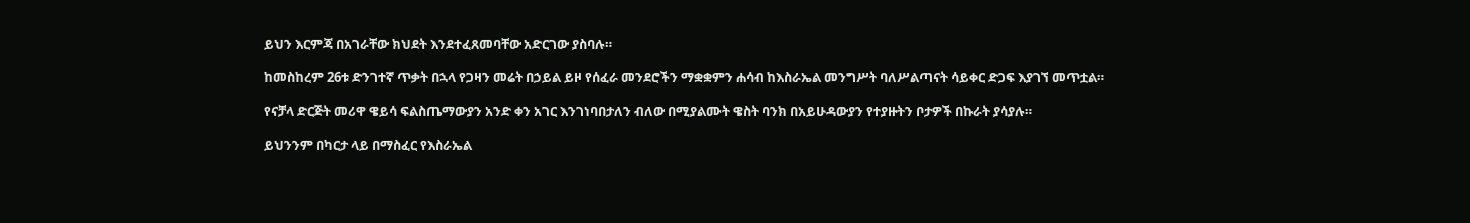ይህን እርምጃ በአገራቸው ክህደት እንደተፈጸመባቸው አድርገው ያስባሉ።

ከመስከረም 26ቱ ድንገተኛ ጥቃት በኋላ የጋዛን መሬት በኃይል ይዞ የሰፈራ መንደሮችን ማቋቋምን ሐሳብ ከእስራኤል መንግሥት ባለሥልጣናት ሳይቀር ድጋፍ እያገኘ መጥቷል።

የናቻላ ድርጅት መሪዋ ዌይሳ ፍልስጤማውያን አንድ ቀን አገር እንገነባበታለን ብለው በሚያልሙት ዌስት ባንክ በአይሁዳውያን የተያዙትን ቦታዎች በኩራት ያሳያሉ።

ይህንንም በካርታ ላይ በማስፈር የእስራኤል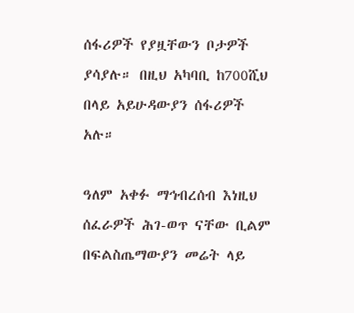ሰፋሪዎች የያዟቸውን ቦታዎች ያሳያሉ። በዚህ አካባቢ ከ700ሺህ በላይ አይሁዳውያን ሰፋሪዎች አሉ።

ዓለም አቀፉ ማኅብረሰብ እነዚህ ሰፈራዎች ሕገ-ወጥ ናቸው ቢልም በፍልስጤማውያን መሬት ላይ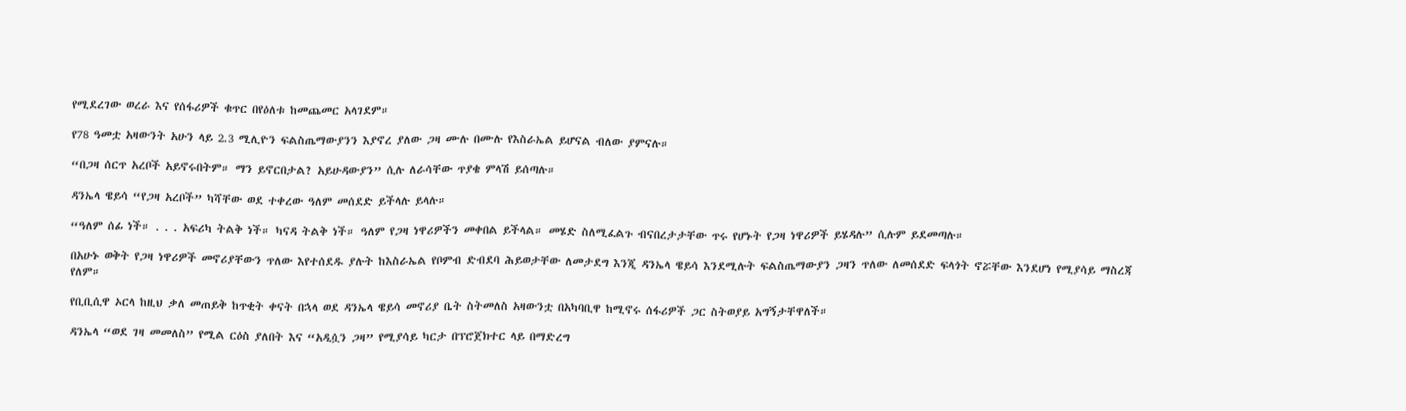የሚደረገው ወረራ እና የሰፋሪዎች ቁጥር በየዕለቱ ከመጨመር አላገደም።

የ78 ዓመቷ አዛውንት አሁን ላይ 2.3 ሚሊዮን ፍልስጤማውያንን እያኖረ ያለው ጋዛ ሙሉ በሙሉ የእስራኤል ይሆናል ብለው ያምናሉ።

“በጋዛ ሰርጥ አረቦች አይኖሩበትም። ማን ይኖርበታል? አይሁዳውያን” ሲሉ ለራሳቸው ጥያቄ ምላሽ ይሰጣሉ።

ዳንኤላ ዌይሳ “የጋዛ አረቦች” ካሻቸው ወደ ተቀረው ዓለም መሰደድ ይችላሉ ይላሉ።

“ዓለም ሰፊ ነች። . . . አፍሪካ ትልቅ ነች። ካናዳ ትልቅ ነች። ዓለም የጋዛ ነዋሪዎችን መቀበል ይችላል። መሄድ ስለሚፈልጉ ብናበረታታቸው ጥሩ የሆኑት የጋዛ ነዋሪዎች ይሄዳሉ” ሲሉም ይደመጣሉ።

በአሁኑ ወቅት የጋዛ ነዋሪዎች መኖሪያቸውን ጥለው እየተሰደዱ ያሉት ከእስራኤል የቦምብ ድብደባ ሕይወታቸው ለመታደግ እንጂ ዳንኤላ ዌይሳ እንደሚሉት ፍልስጤማውያን ጋዛን ጥለው ለመሰደድ ፍላጎት ኖሯቸው እንደሆነ የሚያሳይ ማስረጃ የለም።

የቢቢሲዋ ኦርላ ከዚህ ቃለ መጠይቅ ከጥቂት ቀናት በኋላ ወደ ዳንኤላ ዌይሳ መኖሪያ ቤት ስትመለስ አዛውንቷ በአካባቢዋ ከሚኖሩ ሰፋሪዎች ጋር ስትወያይ አግኝታቸዋለች።

ዳንኤላ “ወደ ገዛ መመለስ” የሚል ርዕስ ያለበት እና “አዲሷን ጋዛ” የሚያሳይ ካርታ በፕሮጀክተር ላይ በማድረግ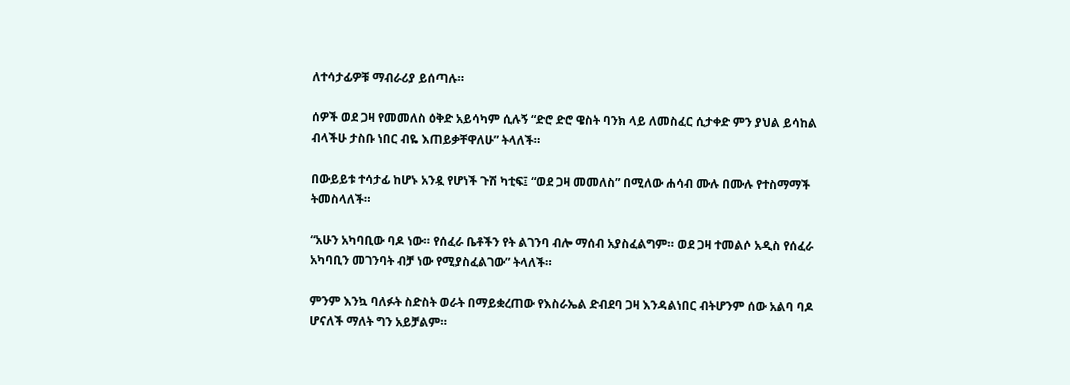ለተሳታፊዎቹ ማብራሪያ ይሰጣሉ።

ሰዎች ወደ ጋዛ የመመለስ ዕቅድ አይሳካም ሲሉኝ “ድሮ ድሮ ዌስት ባንክ ላይ ለመስፈር ሲታቀድ ምን ያህል ይሳከል ብላችሁ ታስቡ ነበር ብዬ እጠይቃቸዋለሁ” ትላለች።

በውይይቱ ተሳታፊ ከሆኑ አንዷ የሆነች ጉሽ ካቲፍ፤ “ወደ ጋዛ መመለስ” በሚለው ሐሳብ ሙሉ በሙሉ የተስማማች ትመስላለች።

“አሁን አካባቢው ባዶ ነው። የሰፈራ ቤቶችን የት ልገንባ ብሎ ማሰብ አያስፈልግም። ወደ ጋዛ ተመልሶ አዲስ የሰፈራ አካባቢን መገንባት ብቻ ነው የሚያስፈልገው” ትላለች።

ምንም እንኳ ባለፉት ስድስት ወራት በማይቋረጠው የእስራኤል ድብደባ ጋዛ እንዳልነበር ብትሆንም ሰው አልባ ባዶ ሆናለች ማለት ግን አይቻልም።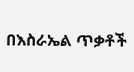በእስራኤል ጥቃቶች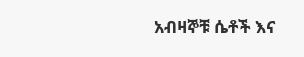አብዛኞቹ ሴቶች እና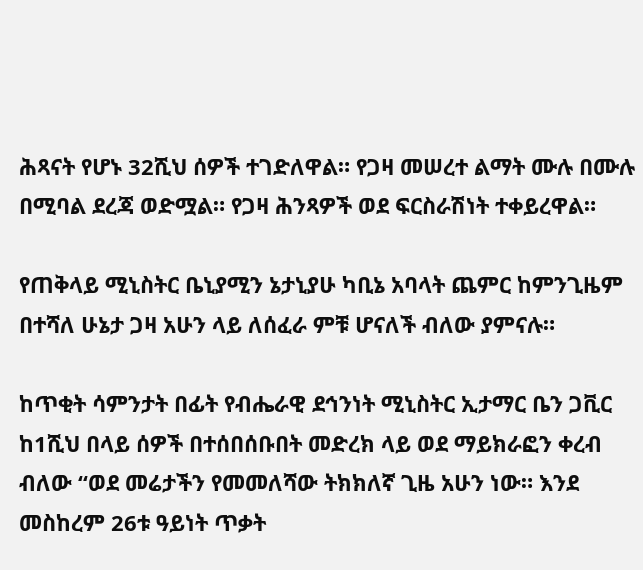ሕጻናት የሆኑ 32ሺህ ሰዎች ተገድለዋል። የጋዛ መሠረተ ልማት ሙሉ በሙሉ በሚባል ደረጃ ወድሟል። የጋዛ ሕንጻዎች ወደ ፍርስራሽነት ተቀይረዋል።

የጠቅላይ ሚኒስትር ቤኒያሚን ኔታኒያሁ ካቢኔ አባላት ጨምር ከምንጊዜም በተሻለ ሁኔታ ጋዛ አሁን ላይ ለሰፈራ ምቹ ሆናለች ብለው ያምናሉ።

ከጥቂት ሳምንታት በፊት የብሔራዊ ደኅንነት ሚኒስትር ኢታማር ቤን ጋቪር ከ1ሺህ በላይ ሰዎች በተሰበሰቡበት መድረክ ላይ ወደ ማይክራፎን ቀረብ ብለው “ወደ መሬታችን የመመለሻው ትክክለኛ ጊዜ አሁን ነው። እንደ መስከረም 26ቱ ዓይነት ጥቃት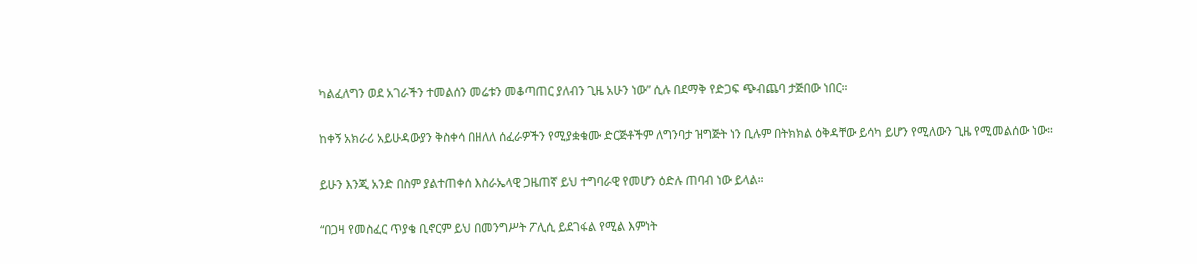ካልፈለግን ወደ አገራችን ተመልሰን መሬቱን መቆጣጠር ያለብን ጊዜ አሁን ነው” ሲሉ በደማቅ የድጋፍ ጭብጨባ ታጅበው ነበር።

ከቀኝ አክራሪ አይሁዳውያን ቅስቀሳ በዘለለ ሰፈራዎችን የሚያቋቁሙ ድርጅቶችም ለግንባታ ዝግጅት ነን ቢሉም በትክክል ዕቅዳቸው ይሳካ ይሆን የሚለውን ጊዜ የሚመልሰው ነው።

ይሁን እንጂ አንድ በስም ያልተጠቀሰ እስራኤላዊ ጋዜጠኛ ይህ ተግባራዊ የመሆን ዕድሉ ጠባብ ነው ይላል።

“በጋዛ የመስፈር ጥያቄ ቢኖርም ይህ በመንግሥት ፖሊሲ ይደገፋል የሚል እምነት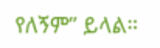የለኝም” ይላል።